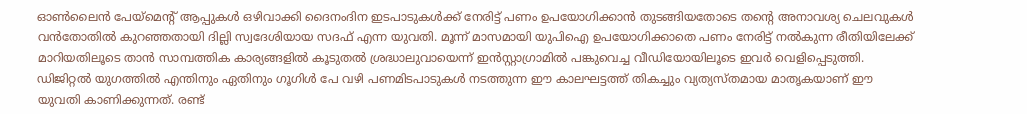ഓൺലൈൻ പേയ്മെന്റ് ആപ്പുകൾ ഒഴിവാക്കി ദൈനംദിന ഇടപാടുകൾക്ക് നേരിട്ട് പണം ഉപയോഗിക്കാൻ തുടങ്ങിയതോടെ തന്റെ അനാവശ്യ ചെലവുകൾ വൻതോതിൽ കുറഞ്ഞതായി ദില്ലി സ്വദേശിയായ സദഫ് എന്ന യുവതി. മൂന്ന് മാസമായി യുപിഐ ഉപയോഗിക്കാതെ പണം നേരിട്ട് നൽകുന്ന രീതിയിലേക്ക് മാറിയതിലൂടെ താൻ സാമ്പത്തിക കാര്യങ്ങളിൽ കൂടുതൽ ശ്രദ്ധാലുവായെന്ന് ഇൻസ്റ്റാഗ്രാമിൽ പങ്കുവെച്ച വീഡിയോയിലൂടെ ഇവർ വെളിപ്പെടുത്തി.
ഡിജിറ്റൽ യുഗത്തിൽ എന്തിനും ഏതിനും ഗൂഗിൾ പേ വഴി പണമിടപാടുകൾ നടത്തുന്ന ഈ കാലഘട്ടത്ത് തികച്ചും വ്യത്യസ്തമായ മാതൃകയാണ് ഈ യുവതി കാണിക്കുന്നത്. രണ്ട്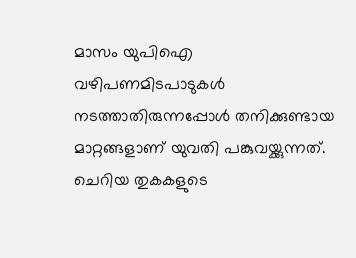മാസം യുപിഐ വഴിപണമിടപാടുകൾ നടത്താതിരുന്നപ്പോൾ തനിക്കുണ്ടായ മാറ്റങ്ങളാണ് യുവതി പങ്കുവയ്ക്കുന്നത്.
ചെറിയ തുകകളുടെ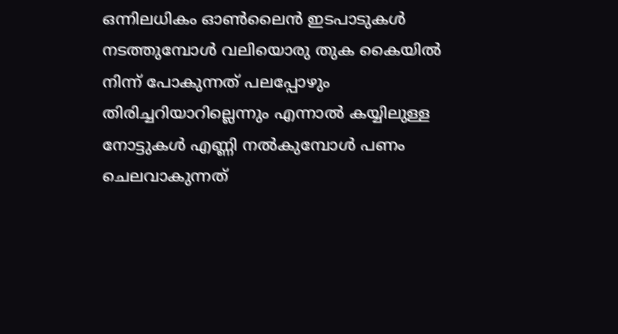ഒന്നിലധികം ഓൺലൈൻ ഇടപാടുകൾ നടത്തുമ്പോൾ വലിയൊരു തുക കൈയിൽ നിന്ന് പോകുന്നത് പലപ്പോഴും തിരിച്ചറിയാറില്ലെന്നും എന്നാൽ കയ്യിലുള്ള നോട്ടുകൾ എണ്ണി നൽകുമ്പോൾ പണം ചെലവാകുന്നത്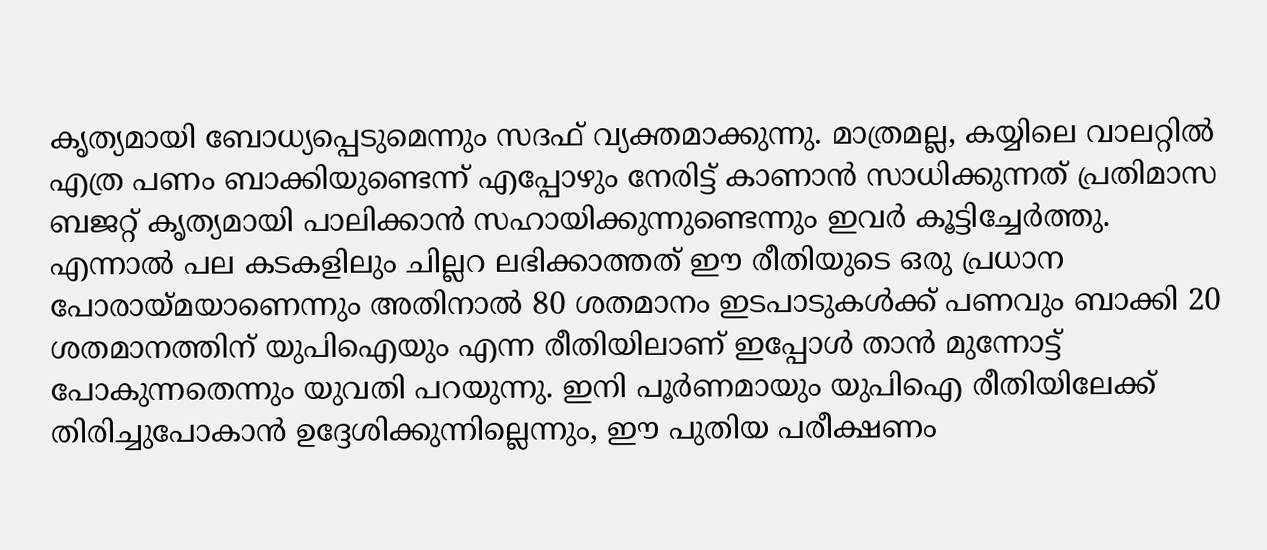കൃത്യമായി ബോധ്യപ്പെടുമെന്നും സദഫ് വ്യക്തമാക്കുന്നു. മാത്രമല്ല, കയ്യിലെ വാലറ്റിൽ എത്ര പണം ബാക്കിയുണ്ടെന്ന് എപ്പോഴും നേരിട്ട് കാണാൻ സാധിക്കുന്നത് പ്രതിമാസ ബജറ്റ് കൃത്യമായി പാലിക്കാൻ സഹായിക്കുന്നുണ്ടെന്നും ഇവർ കൂട്ടിച്ചേർത്തു.
എന്നാൽ പല കടകളിലും ചില്ലറ ലഭിക്കാത്തത് ഈ രീതിയുടെ ഒരു പ്രധാന പോരായ്മയാണെന്നും അതിനാൽ 80 ശതമാനം ഇടപാടുകൾക്ക് പണവും ബാക്കി 20 ശതമാനത്തിന് യുപിഐയും എന്ന രീതിയിലാണ് ഇപ്പോൾ താൻ മുന്നോട്ട് പോകുന്നതെന്നും യുവതി പറയുന്നു. ഇനി പൂർണമായും യുപിഐ രീതിയിലേക്ക് തിരിച്ചുപോകാൻ ഉദ്ദേശിക്കുന്നില്ലെന്നും, ഈ പുതിയ പരീക്ഷണം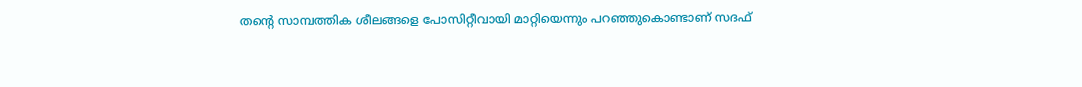തന്റെ സാമ്പത്തിക ശീലങ്ങളെ പോസിറ്റീവായി മാറ്റിയെന്നും പറഞ്ഞുകൊണ്ടാണ് സദഫ്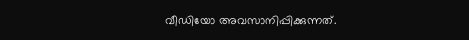വീഡിയോ അവസാനിപ്പിക്കുന്നത്.